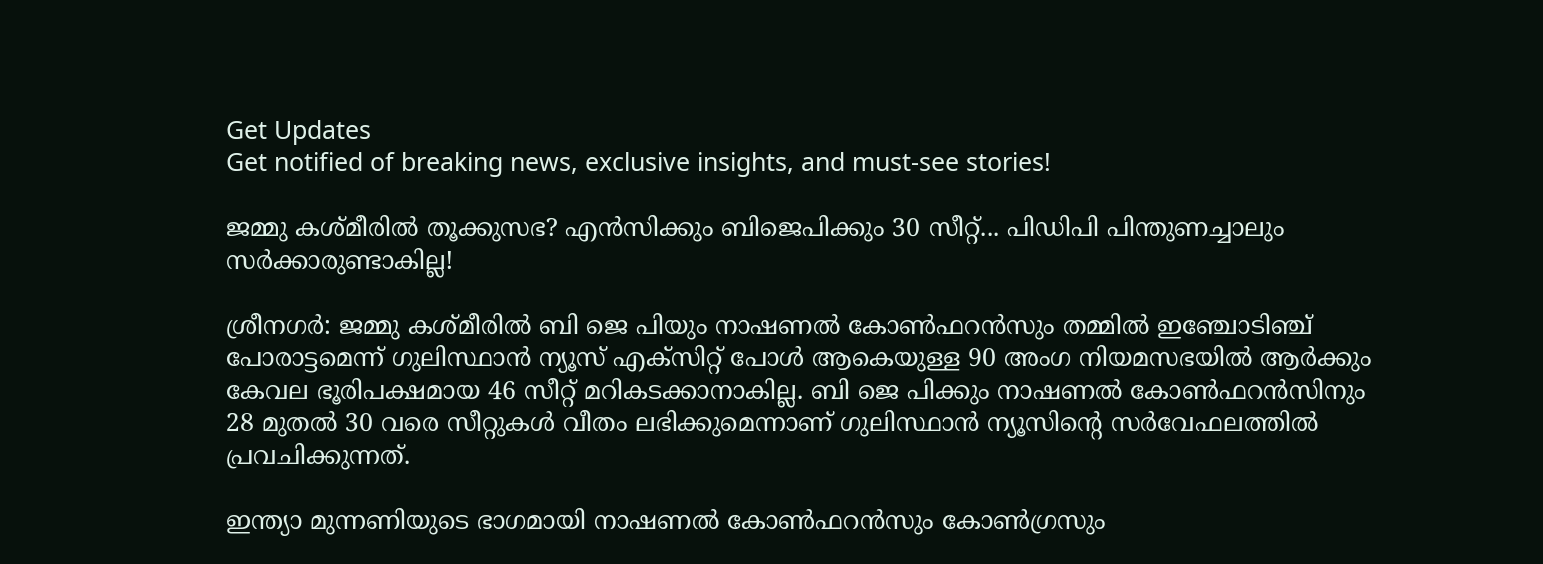Get Updates
Get notified of breaking news, exclusive insights, and must-see stories!

ജമ്മു കശ്മീരില്‍ തൂക്കുസഭ? എന്‍സിക്കും ബിജെപിക്കും 30 സീറ്റ്... പിഡിപി പിന്തുണച്ചാലും സര്‍ക്കാരുണ്ടാകില്ല!

ശ്രീനഗര്‍: ജമ്മു കശ്മീരില്‍ ബി ജെ പിയും നാഷണല്‍ കോണ്‍ഫറന്‍സും തമ്മില്‍ ഇഞ്ചോടിഞ്ച് പോരാട്ടമെന്ന് ഗുലിസ്ഥാന്‍ ന്യൂസ് എക്‌സിറ്റ് പോള്‍ ആകെയുള്ള 90 അംഗ നിയമസഭയില്‍ ആര്‍ക്കും കേവല ഭൂരിപക്ഷമായ 46 സീറ്റ് മറികടക്കാനാകില്ല. ബി ജെ പിക്കും നാഷണല്‍ കോണ്‍ഫറന്‍സിനും 28 മുതല്‍ 30 വരെ സീറ്റുകള്‍ വീതം ലഭിക്കുമെന്നാണ് ഗുലിസ്ഥാന്‍ ന്യൂസിന്റെ സര്‍വേഫലത്തില്‍ പ്രവചിക്കുന്നത്.

ഇന്ത്യാ മുന്നണിയുടെ ഭാഗമായി നാഷണല്‍ കോണ്‍ഫറന്‍സും കോണ്‍ഗ്രസും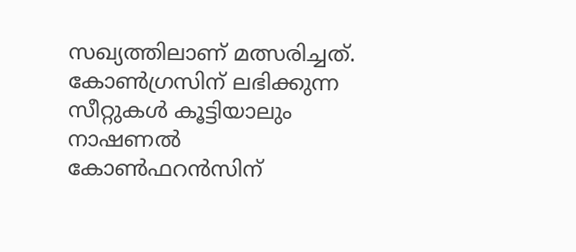സഖ്യത്തിലാണ് മത്സരിച്ചത്. കോണ്‍ഗ്രസിന് ലഭിക്കുന്ന സീറ്റുകള്‍ കൂട്ടിയാലും നാഷണല്‍ കോണ്‍ഫറന്‍സിന്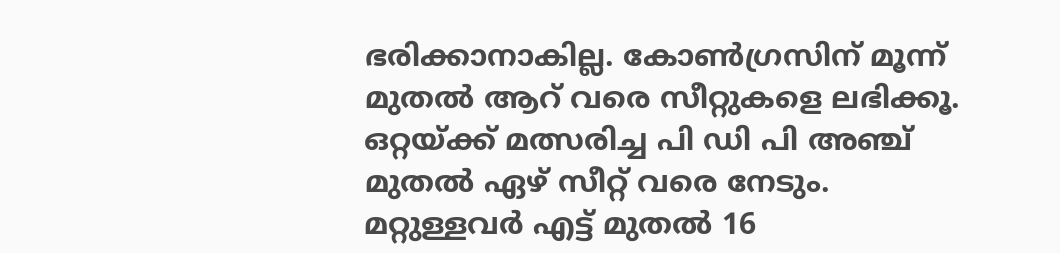ഭരിക്കാനാകില്ല. കോണ്‍ഗ്രസിന് മൂന്ന് മുതല്‍ ആറ് വരെ സീറ്റുകളെ ലഭിക്കൂ. ഒറ്റയ്ക്ക് മത്സരിച്ച പി ഡി പി അഞ്ച് മുതല്‍ ഏഴ് സീറ്റ് വരെ നേടും. മറ്റുള്ളവര്‍ എട്ട് മുതല്‍ 16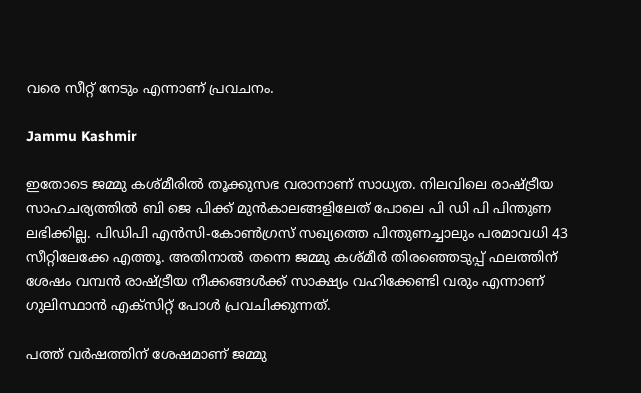വരെ സീറ്റ് നേടും എന്നാണ് പ്രവചനം.

Jammu Kashmir

ഇതോടെ ജമ്മു കശ്മീരില്‍ തൂക്കുസഭ വരാനാണ് സാധ്യത. നിലവിലെ രാഷ്ട്രീയ സാഹചര്യത്തില്‍ ബി ജെ പിക്ക് മുന്‍കാലങ്ങളിലേത് പോലെ പി ഡി പി പിന്തുണ ലഭിക്കില്ല. പിഡിപി എന്‍സി-കോണ്‍ഗ്രസ് സഖ്യത്തെ പിന്തുണച്ചാലും പരമാവധി 43 സീറ്റിലേക്കേ എത്തൂ. അതിനാല്‍ തന്നെ ജമ്മു കശ്മീര്‍ തിരഞ്ഞെടുപ്പ് ഫലത്തിന് ശേഷം വമ്പന്‍ രാഷ്ട്രീയ നീക്കങ്ങള്‍ക്ക് സാക്ഷ്യം വഹിക്കേണ്ടി വരും എന്നാണ് ഗുലിസ്ഥാന്‍ എക്‌സിറ്റ് പോള്‍ പ്രവചിക്കുന്നത്.

പത്ത് വര്‍ഷത്തിന് ശേഷമാണ് ജമ്മു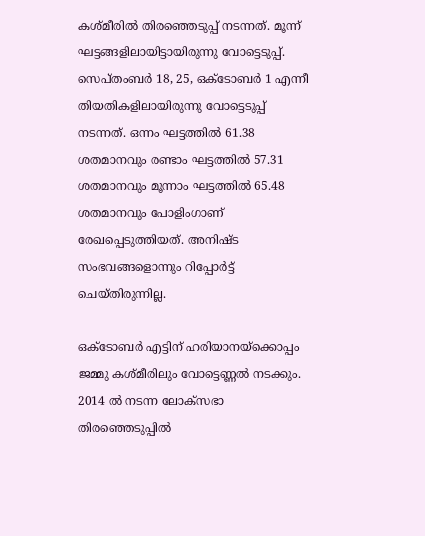കശ്മീരില്‍ തിരഞ്ഞെടുപ്പ് നടന്നത്. മൂന്ന് ഘട്ടങ്ങളിലായിട്ടായിരുന്നു വോട്ടെടുപ്പ്. സെപ്തംബര്‍ 18, 25, ഒക്ടോബര്‍ 1 എന്നീ തിയതികളിലായിരുന്നു വോട്ടെടുപ്പ് നടന്നത്. ഒന്നം ഘട്ടത്തില്‍ 61.38 ശതമാനവും രണ്ടാം ഘട്ടത്തില്‍ 57.31 ശതമാനവും മൂന്നാം ഘട്ടത്തില്‍ 65.48 ശതമാനവും പോളിംഗാണ് രേഖപ്പെടുത്തിയത്. അനിഷ്ട സംഭവങ്ങളൊന്നും റിപ്പോര്‍ട്ട് ചെയ്തിരുന്നില്ല.

ഒക്ടോബര്‍ എട്ടിന് ഹരിയാനയ്‌ക്കൊപ്പം ജമ്മു കശ്മീരിലും വോട്ടെണ്ണല്‍ നടക്കും. 2014 ല്‍ നടന്ന ലോക്‌സഭാ തിരഞ്ഞെടുപ്പില്‍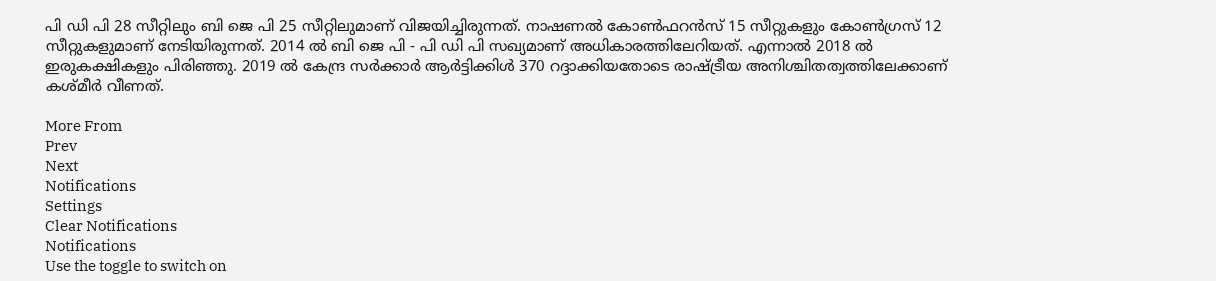പി ഡി പി 28 സീറ്റിലും ബി ജെ പി 25 സീറ്റിലുമാണ് വിജയിച്ചിരുന്നത്. നാഷണല്‍ കോണ്‍ഫറന്‍സ് 15 സീറ്റുകളും കോണ്‍ഗ്രസ് 12 സീറ്റുകളുമാണ് നേടിയിരുന്നത്. 2014 ല്‍ ബി ജെ പി - പി ഡി പി സഖ്യമാണ് അധികാരത്തിലേറിയത്. എന്നാല്‍ 2018 ല്‍ ഇരുകക്ഷികളും പിരിഞ്ഞു. 2019 ല്‍ കേന്ദ്ര സര്‍ക്കാര്‍ ആര്‍ട്ടിക്കിള്‍ 370 റദ്ദാക്കിയതോടെ രാഷ്ട്രീയ അനിശ്ചിതത്വത്തിലേക്കാണ് കശ്മീര്‍ വീണത്.

More From
Prev
Next
Notifications
Settings
Clear Notifications
Notifications
Use the toggle to switch on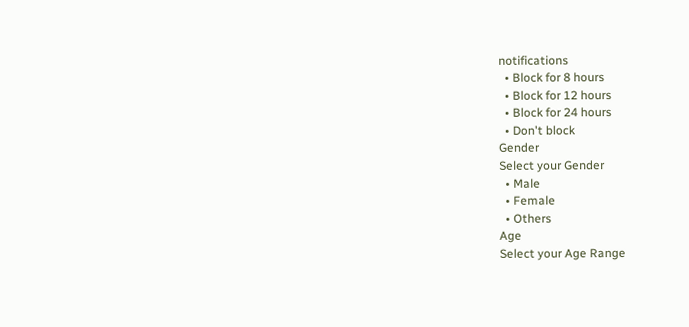notifications
  • Block for 8 hours
  • Block for 12 hours
  • Block for 24 hours
  • Don't block
Gender
Select your Gender
  • Male
  • Female
  • Others
Age
Select your Age Range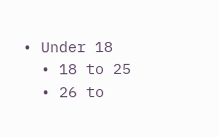• Under 18
  • 18 to 25
  • 26 to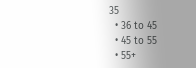35
  • 36 to 45
  • 45 to 55
  • 55+